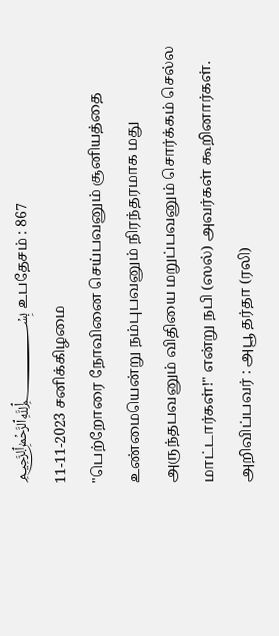﷽ உபதேசம் : 867
11-11-2023 சனிக்கிழமை
"பெற்றோரை நோவினை செய்பவனும் சூனியத்தை உண்மையென்று நம்புபவனும் நிரந்தரமாக மது அருந்தபவனும் விதியை மறுப்பவனும் சொர்க்கம் செல்ல மாட்டார்கள்!" என்று நபி (ஸல்) அவர்கள் கூறினார்கள்.
அறிவிப்பவர் : அபூ தர்தா (ரலி)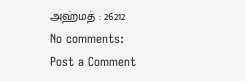அஹ்மத் : 26212
No comments:
Post a Comment